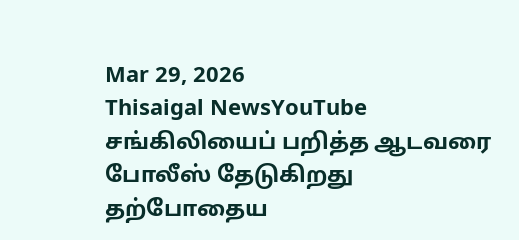Mar 29, 2026
Thisaigal NewsYouTube
சங்கிலியைப் பறித்த ஆடவரை போலீஸ் தேடுகிறது
தற்போதைய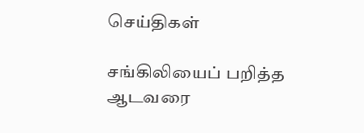செய்திகள்

சங்கிலியைப் பறித்த ஆடவரை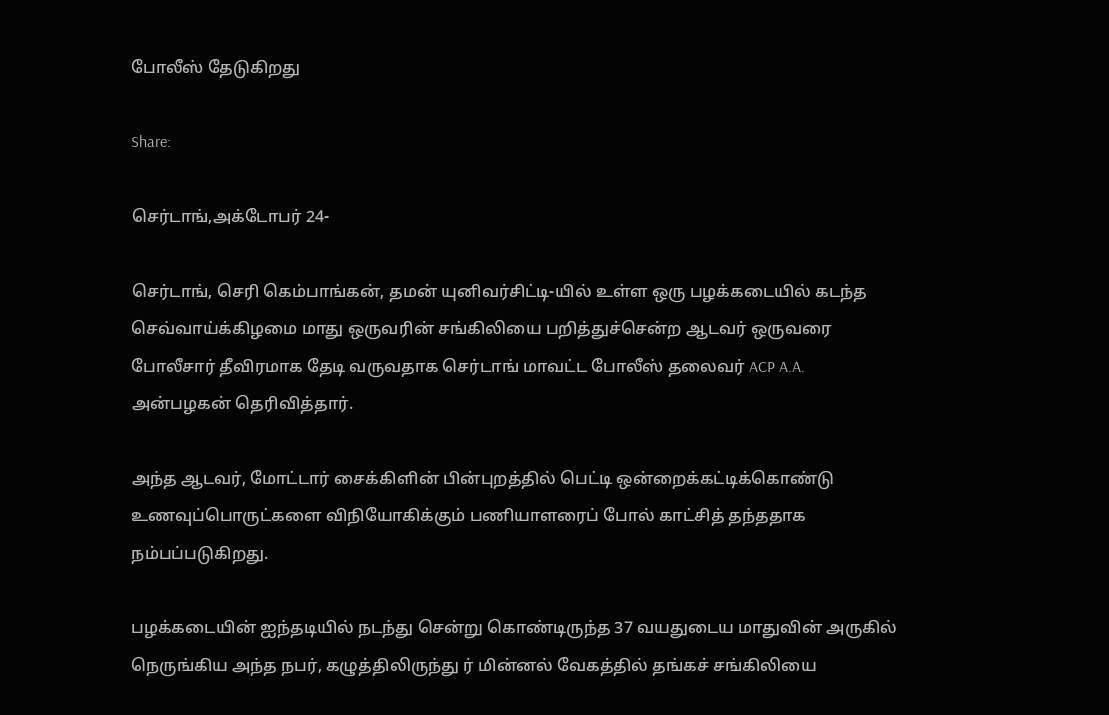போலீஸ் தேடுகிறது

Share:

செர்டாங்,அக்டோபர் 24-

செர்டாங், செரி கெம்பாங்கன், தமன் யுனிவர்சிட்டி-யில் உள்ள ஒரு பழக்கடையில் கடந்த செவ்வாய்க்கிழமை மாது ஒருவரின் சங்கிலியை பறித்துச்சென்ற ஆடவர் ஒருவரை போலீசார் தீவிரமாக தேடி வருவதாக செர்டாங் மாவட்ட போலீஸ் தலைவர் ACP A.A. அன்பழகன் தெரிவித்தார்.

அந்த ஆடவர், மோட்டார் சைக்கிளின் பின்புறத்தில் பெட்டி ஒன்றைக்கட்டிக்கொண்டு உணவுப்பொருட்களை விநியோகிக்கும் பணியாளரைப் போல் காட்சித் தந்ததாக நம்பப்படுகிறது.

பழக்கடையின் ஐந்தடியில் நடந்து சென்று கொண்டிருந்த 37 வயதுடைய மாதுவின் அருகில் நெருங்கிய அந்த நபர், கழுத்திலிருந்து ர் மின்னல் வேகத்தில் தங்கச் சங்கிலியை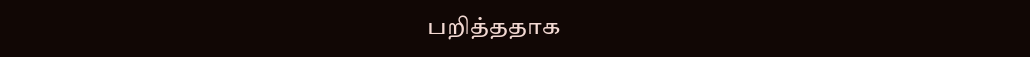பறித்ததாக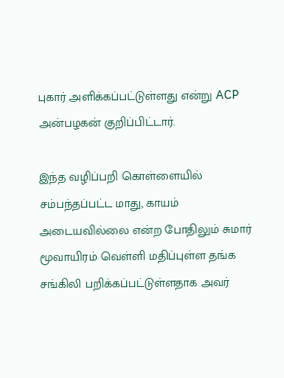புகார் அளிக்கப்பட்டுள்ளது என்று ACP அன்பழகன் குறிப்பிட்டார்.

இந்த வழிப்பறி கொள்ளையில் சம்பந்தப்பட்ட மாது, காயம் அடையவில்லை என்ற போதிலும் சுமார் மூவாயிரம் வெள்ளி மதிப்புள்ள தங்க சங்கிலி பறிக்கப்பட்டுள்ளதாக அவர்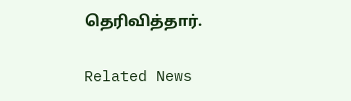தெரிவித்தார்.

Related News